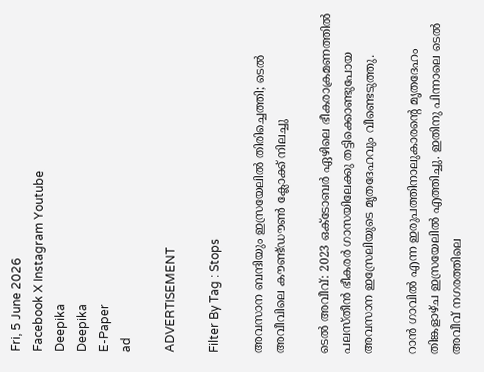Fri, 5 June 2026
Facebook X Instagram Youtube
Deepika
Deepika
E-Paper
ad

ADVERTISEMENT

Filter By Tag : Stops

അവസാന ബന്ദിയും ഇസ്രയേലിൽ തിരിച്ചെത്തി; ടെൽ അവീവിലെ കൗണ്ട്ഡൗൺ ക്ലോക്ക് നിലച്ചു

ടെൽ അവീവ്: 2023 ഒക്‌ടോബർ ഏഴിലെ ഭീകരാക്രമണത്തിൽ പലസ്തീൻ ഭീകരർ ഗാസയിലേക്കു തട്ടിക്കൊണ്ടുപോയ അവസാന ഇസ്രേലിയുടെ മൃതദേഹവും വീണ്ടെടുത്തു.

റാൻ ഗാവിൽ എന്ന ഇരുപത്തിനാലുകാരന്‍റെ മൃതദേഹം തിങ്കളാഴ്ച ഇസ്രയേലിൽ എത്തിച്ചു. ഇതിനു പിന്നാലെ ടെൽ അവീവ് നഗരത്തിലെ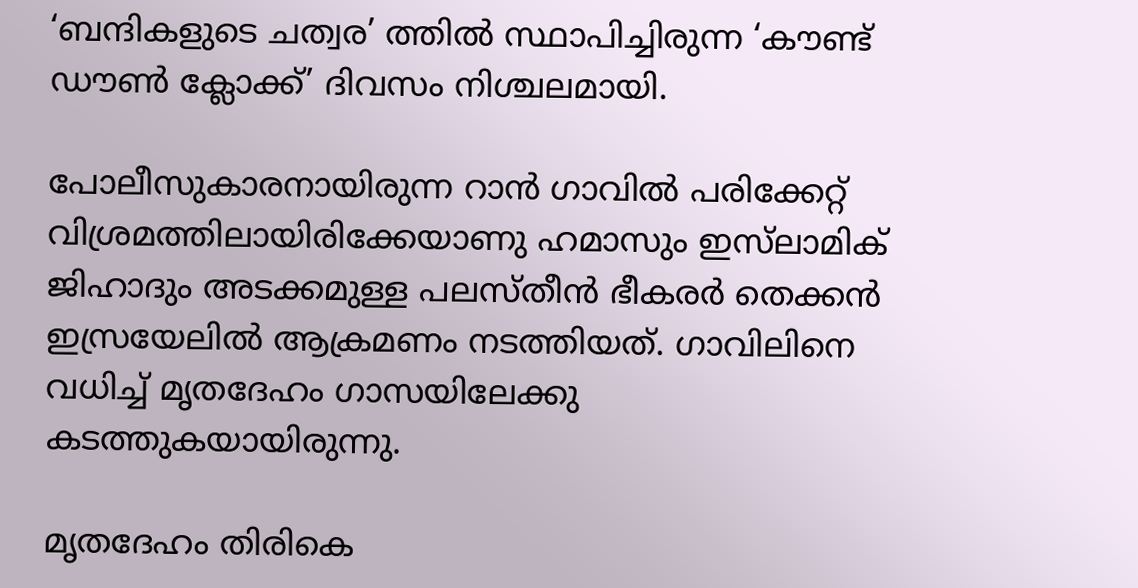‘ബന്ദികളുടെ ചത്വര’ ത്തിൽ സ്ഥാപിച്ചിരുന്ന ‘കൗണ്ട് ഡൗൺ ക്ലോക്ക്’ ദിവസം നിശ്ചലമായി.

പോലീസുകാരനായിരുന്ന റാൻ ഗാവിൽ പരിക്കേറ്റ് വിശ്രമത്തിലായിരിക്കേയാണു ഹമാസും ഇസ്‌ലാമിക് ജിഹാദും അടക്കമുള്ള പലസ്തീൻ ഭീകരർ തെക്കൻ ഇസ്രയേലിൽ ആക്രമണം നടത്തിയത്. ഗാവിലിനെ വധിച്ച് മൃതദേഹം ഗാസയിലേക്കു കടത്തുകയായിരുന്നു.

മൃതദേഹം തിരികെ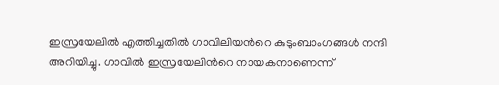ഇസ്രയേലിൽ എത്തിച്ചതിൽ ഗാവിലിയന്‍റെ കുടുംബാംഗങ്ങൾ നന്ദി അറിയിച്ചു. ഗാവിൽ ഇസ്രയേലിന്‍റെ നായകനാണെന്ന്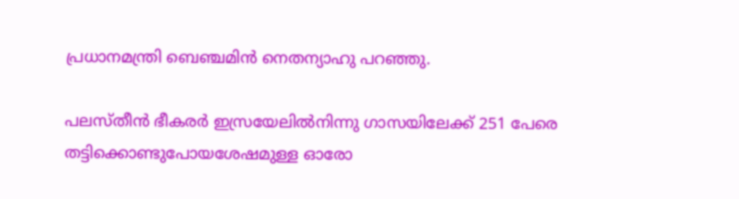പ്രധാനമന്ത്രി ബെഞ്ചമിൻ‌ നെതന്യാഹു പറഞ്ഞു.

പലസ്തീൻ ഭീകരർ ഇസ്രയേലിൽനിന്നു ഗാസയിലേക്ക് 251 പേരെ തട്ടിക്കൊണ്ടുപോയശേഷമുള്ള ഓരോ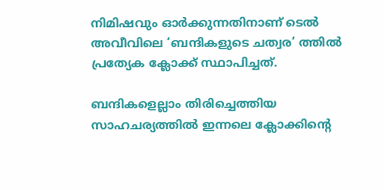നിമിഷവും ഓർക്കുന്നതിനാണ് ടെൽ അവീവിലെ ‘ബന്ദികളുടെ ചത്വര’ ത്തിൽ പ്രത്യേക ക്ലോക്ക് സ്ഥാപിച്ചത്.

ബന്ദികളെല്ലാം തിരിച്ചെത്തിയ സാഹചര്യത്തിൽ ഇന്നലെ ക്ലോക്കിന്‍റെ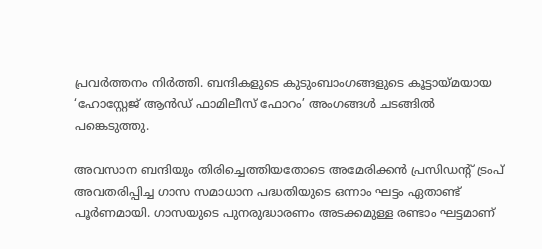പ്രവർത്തനം നിർത്തി. ബന്ദികളുടെ കുടുംബാംഗങ്ങളുടെ കൂട്ടായ്മയായ ‘ഹോസ്റ്റേജ് ആൻഡ് ഫാമിലീസ് ഫോറം’ അംഗങ്ങൾ ചടങ്ങിൽ പങ്കെടുത്തു.

അവസാന ബന്ദിയും തിരിച്ചെത്തിയതോടെ അമേരിക്കൻ പ്രസിഡന്‍റ് ട്രംപ് അവതരിപ്പിച്ച ഗാസ സമാധാന പദ്ധതിയുടെ ഒന്നാം ഘട്ടം ഏതാണ്ട് പൂർണമായി. ഗാസയുടെ പുനരുദ്ധാരണം അടക്കമുള്ള രണ്ടാം ഘട്ടമാണ്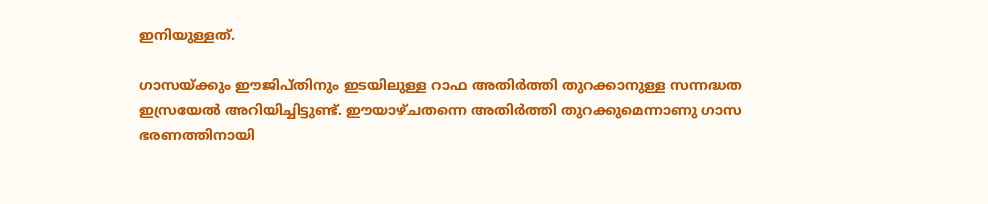ഇനിയുള്ളത്.

ഗാസയ്ക്കും ഈജിപ്തിനും ഇടയിലുള്ള റാഫ അതിർത്തി തുറക്കാനുള്ള സന്നദ്ധത ഇസ്രയേൽ അറിയിച്ചിട്ടുണ്ട്. ഈയാഴ്ചതന്നെ അതിർത്തി തുറക്കുമെന്നാണു ഗാസ ഭരണത്തിനായി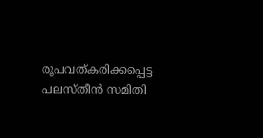രൂപവത്കരിക്കപ്പെട്ട പലസ്തീൻ സമിതി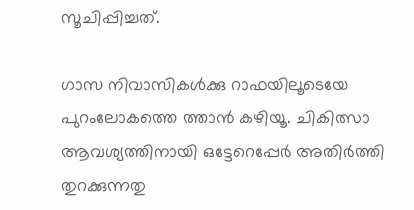സൂചിപ്പിച്ചത്.

ഗാസ നിവാസികൾക്കു റാഫയിലൂടെയേ പുറംലോകത്തെ ത്താൻ കഴിയൂ. ചികിത്സാ ആവശ്യത്തിനായി ഒട്ടേറെപ്പേർ അതിർത്തി തുറക്കുന്നതു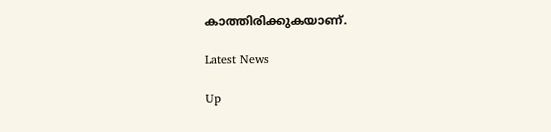കാത്തിരിക്കുകയാണ്.

Latest News

Up